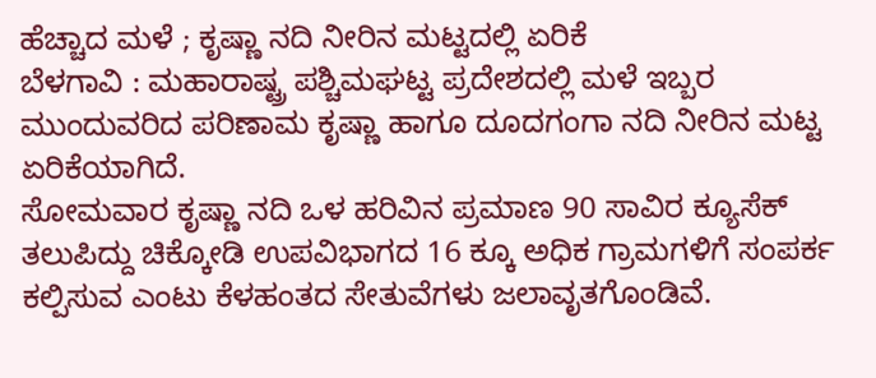ಹೆಚ್ಚಾದ ಮಳೆ ; ಕೃಷ್ಣಾ ನದಿ ನೀರಿನ ಮಟ್ಟದಲ್ಲಿ ಏರಿಕೆ
ಬೆಳಗಾವಿ : ಮಹಾರಾಷ್ಟ್ರ ಪಶ್ಚಿಮಘಟ್ಟ ಪ್ರದೇಶದಲ್ಲಿ ಮಳೆ ಇಬ್ಬರ ಮುಂದುವರಿದ ಪರಿಣಾಮ ಕೃಷ್ಣಾ ಹಾಗೂ ದೂದಗಂಗಾ ನದಿ ನೀರಿನ ಮಟ್ಟ ಏರಿಕೆಯಾಗಿದೆ.
ಸೋಮವಾರ ಕೃಷ್ಣಾ ನದಿ ಒಳ ಹರಿವಿನ ಪ್ರಮಾಣ 90 ಸಾವಿರ ಕ್ಯೂಸೆಕ್ ತಲುಪಿದ್ದು ಚಿಕ್ಕೋಡಿ ಉಪವಿಭಾಗದ 16 ಕ್ಕೂ ಅಧಿಕ ಗ್ರಾಮಗಳಿಗೆ ಸಂಪರ್ಕ ಕಲ್ಪಿಸುವ ಎಂಟು ಕೆಳಹಂತದ ಸೇತುವೆಗಳು ಜಲಾವೃತಗೊಂಡಿವೆ.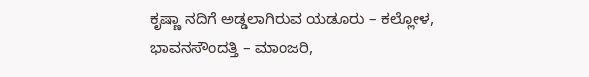ಕೃಷ್ಣಾ ನದಿಗೆ ಅಡ್ಡಲಾಗಿರುವ ಯಡೂರು – ಕಲ್ಲೋಳ, ಭಾವನಸೌಂದತ್ತಿ – ಮಾಂಜರಿ,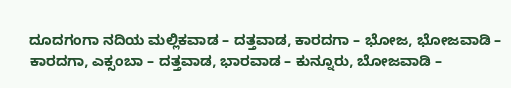ದೂದಗಂಗಾ ನದಿಯ ಮಲ್ಲಿಕವಾಡ – ದತ್ತವಾಡ, ಕಾರದಗಾ – ಭೋಜ, ಭೋಜವಾಡಿ – ಕಾರದಗಾ, ಎಕ್ಸಂಬಾ – ದತ್ತವಾಡ, ಭಾರವಾಡ – ಕುನ್ನೂರು, ಬೋಜವಾಡಿ –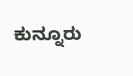ಕುನ್ನೂರು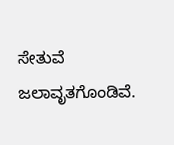ಸೇತುವೆ ಜಲಾವೃತಗೊಂಡಿವೆ.